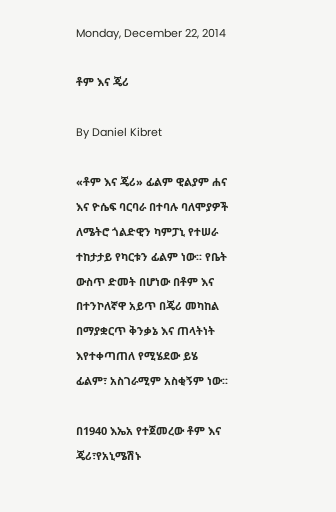Monday, December 22, 2014

ቶም እና ጄሪ

By Daniel Kibret

«ቶም እና ጄሪ» ፊልም ዊልያም ሐና እና ዮሴፍ ባርባራ በተባሉ ባለሞያዎች ለሜትሮ ጎልድዊን ካምፓኒ የተሠራ ተከታታይ የካርቱን ፊልም ነው፡፡ የቤት ውስጥ ድመት በሆነው በቶም እና በተንኮለኛዋ አይጥ በጄሪ መካከል በማያቋርጥ ቅንቃኔ እና ጠላትነት እየተቀጣጠለ የሚሄደው ይሄ ፊልም፣ አስገራሚም አስቂኝም ነው፡፡

በ1940 እኤአ የተጀመረው ቶም እና ጄሪ፣የአኒሜሽኑ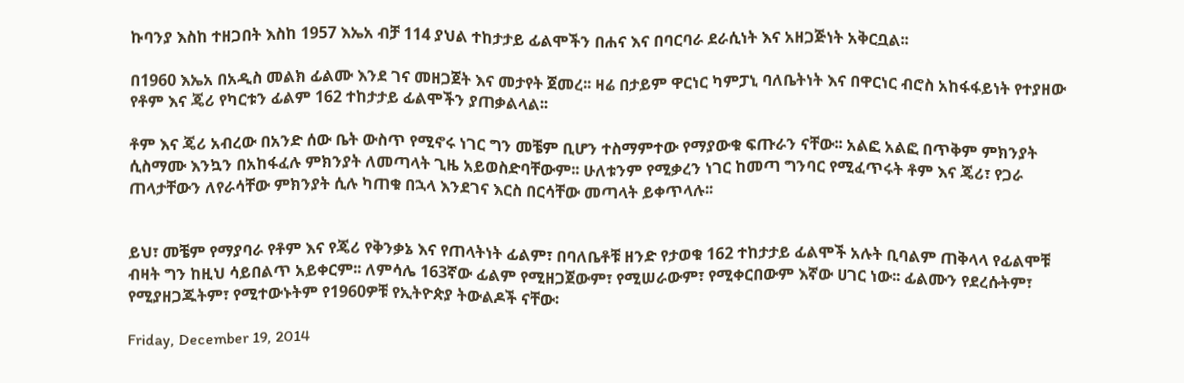ኩባንያ እስከ ተዘጋበት እስከ 1957 እኤአ ብቻ 114 ያህል ተከታታይ ፊልሞችን በሐና እና በባርባራ ደራሲነት እና አዘጋጅነት አቅርቧል፡፡

በ1960 እኤአ በአዲስ መልክ ፊልሙ እንደ ገና መዘጋጀት እና መታየት ጀመረ፡፡ ዛሬ በታይም ዋርነር ካምፓኒ ባለቤትነት እና በዋርነር ብሮስ አከፋፋይነት የተያዘው የቶም እና ጄሪ የካርቱን ፊልም 162 ተከታታይ ፊልሞችን ያጠቃልላል፡፡

ቶም እና ጄሪ አብረው በአንድ ሰው ቤት ውስጥ የሚኖሩ ነገር ግን መቼም ቢሆን ተስማምተው የማያውቁ ፍጡራን ናቸው፡፡ አልፎ አልፎ በጥቅም ምክንያት ሲስማሙ እንኳን በአከፋፈሉ ምክንያት ለመጣላት ጊዜ አይወስድባቸውም፡፡ ሁለቱንም የሚቃረን ነገር ከመጣ ግንባር የሚፈጥሩት ቶም እና ጄሪ፣ የጋራ ጠላታቸውን ለየራሳቸው ምክንያት ሲሉ ካጠቁ በኋላ እንደገና እርስ በርሳቸው መጣላት ይቀጥላሉ፡፡


ይህ፣ መቼም የማያባራ የቶም እና የጄሪ የቅንቃኔ እና የጠላትነት ፊልም፣ በባለቤቶቹ ዘንድ የታወቁ 162 ተከታታይ ፊልሞች አሉት ቢባልም ጠቅላላ የፊልሞቹ ብዛት ግን ከዚህ ሳይበልጥ አይቀርም፡፡ ለምሳሌ 163ኛው ፊልም የሚዘጋጀውም፣ የሚሠራውም፣ የሚቀርበውም እኛው ሀገር ነው፡፡ ፊልሙን የደረሱትም፣ የሚያዘጋጁትም፣ የሚተውኑትም የ1960ዎቹ የኢትዮጵያ ትውልዶች ናቸው፡

Friday, December 19, 2014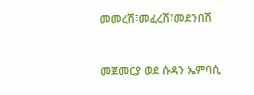መመረሽ፣መፈረሽ፣መደንበሽ



መጀመርያ ወደ ሱዳን ኤምባሲ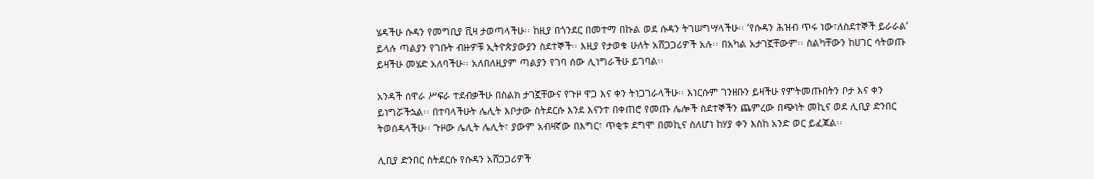ሄዳችሁ ሱዳን የመግቢያ ቪዛ ታወጣላችሁ፡፡ ከዚያ በጎንደር በመተማ በኩል ወደ ሱዳን ትገሠግሣላችሁ፡፡ ‘የሱዳን ሕዝብ ጥሩ ነው፣ለስደተኞች ይራራል‘ ይላሉ ጣልያን የገቡት ብዙዎቹ ኢትዮጵያውያን ስደተኞች፡፡ እዚያ የታወቁ ሁለት አሸጋጋሪዎች አሉ፡፡ በአካል አታገኟቸውም፡፡ ስልካቸውን ከሀገር ሳትወጡ ይዛችሁ መሄድ አለባችሁ፡፡ አለበለዚያም ጣልያን የገባ ሰው ሊነግራችሁ ይገባል፡፡

አንዳች ሰዋራ ሥፍራ ተደብቃችሁ በስልክ ታገኟቸውና የጉዞ ዋጋ እና ቀን ትነጋገራላችሁ፡፡ እነርሱም ገንዘቡን ይዛችሁ የምትመጡበትን ቦታ እና ቀን ይነግሯችኋል፡፡ በተባላችሁት ሌሊት እቦታው ስትደርሱ እንደ እናንተ በቀጠሮ የመጡ ሌሎች ስደተኞችን ጨምረው በጭነት መኪና ወደ ሊቢያ ድንበር ትወሰዳላችሁ፡፡ ጉዞው ሌሊት ሌሊት፣ ያውም አብዛኛው በእግር፣ ጥቂቱ ደግሞ በመኪና ስለሆነ ከሃያ ቀን እስከ አንድ ወር ይፈጃል፡፡

ሊቢያ ድንበር ስትደርሱ የሱዳን አሸጋጋሪዎች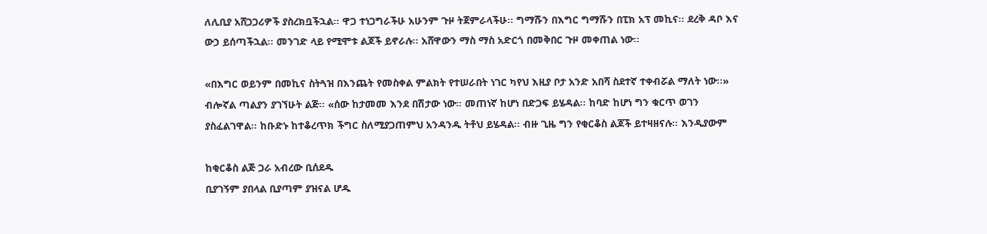ለሊቢያ አሸጋጋሪዎች ያስረክቧችኋል፡፡ ዋጋ ተነጋግራችሁ አሁንም ጉዞ ትጀምራላችሁ፡፡ ግማሹን በእግር ግማሹን በፒክ አፕ መኪና፡፡ ደረቅ ዳቦ እና ውኃ ይሰጣችኋል፡፡ መንገድ ላይ የሚሞቱ ልጆች ይኖራሉ፡፡ አሸዋውን ማስ ማስ አድርጎ በመቅበር ጉዞ መቀጠል ነው፡፡

«በእግር ወይንም በመኪና ስትጓዝ በእንጨት የመስቀል ምልክት የተሠራበት ነገር ካየህ እዚያ ቦታ አንድ አበሻ ስደተኛ ተቀብሯል ማለት ነው፡፡» ብሎኛል ጣልያን ያገኘሁት ልጅ፡፡ «ሰው ከታመመ እንደ በሽታው ነው፡፡ መጠነኛ ከሆነ በድጋፍ ይሄዳል፡፡ ከባድ ከሆነ ግን ቁርጥ ወገን ያስፈልገዋል፡፡ ከቡድኑ ከተቆረጥክ ችግር ስለሚያጋጠምህ አንዳንዱ ትቶህ ይሄዳል፡፡ ብዙ ጊዜ ግን የቂርቆስ ልጆች ይተዛዘናሉ፡፡ እንዲያውም

ከቂርቆስ ልጅ ጋራ አብረው ቢሰደዱ
ቢያገኝም ያበላል ቢያጣም ያዝናል ሆዱ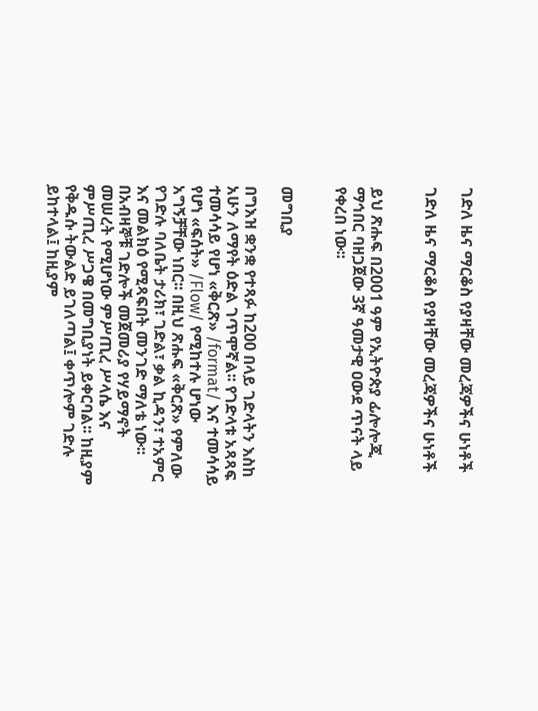ገድለ ዜና ማርቆስ የያዛቸው መረጃዎችና ሁነቶች

ገድለ ዜና ማርቆስ የያዛቸው መረጃዎችና ሁነቶች


ይህ ጽሑፍ በ2001 ዓም የኢትዮጵያ ፊሎሎጂ ማኅበር ባዘጋጀው 3ኛ ዓመታዊ ዐውደ ጥናት ላይ የቀረበ ነው፡፡


መግቢያ

በግእዝ ቋንቋ የተጻፉ ከ200 በላይ ገድላትን እስከ አሁን ለማየት ዕድል ገጥሞኛል፡፡ የገድላቱ አጻጻፍ ተመሳሳይ የሆነ «ቅርጽ» /format/ እና ተመሳሳይ የሆነ «ፍሰት» /Flow/ የሚከተሉ ሆነው አግኝቻቸው ነበር፡፡ በዚህ ጽሑፍ «ቅርጽ» የምለው የገድሉ ባለቤት ታሪክ፣ ገድል፣ ቃል ኪዳን፣ ተአምር እና መልክዕ የሚጻፍበት መንገድ ማለቴ ነው፡፡ በአብዛኞቹ ገድሎች መጀመሪያ የሃይማኖት መሠረት የሚሆነው ምሥጢረ ሥላሴ እና ምሥጢረ ሥጋዌ በመግቢያነት ይቀርባል፡፡ ከዚያም የቅዱሱ ትውልድ ይገለጣል፤ ቀጥሎም ገድሉ ይከተላል፤ ከዚያም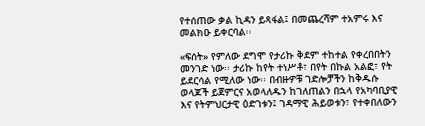የተሰጠው ቃል ኪዳን ይጻፋል፤ በመጨረሻም ተአምሩ እና መልክዑ ይቀርባል፡፡

«ፍሰት» የምለው ደግሞ የታሪኩ ቅደም ተከተል የቀረበበትን መንገድ ነው፡፡ ታሪኩ ከየት ተነሥቶ፣ በየት በኩል አልፎ፣ የት ይደርሳል የሚለው ነው፡፡ በብዙዎቹ ገድሎቻችን ከቅዱሱ ወላጆች ይጀምርና አወላለዱን ከገለጠልን በኋላ የአካባቢያዊ እና የትምህርታዊ ዕድገቱን፤ ገዳማዊ ሕይወቱን፣ የተቀበለውን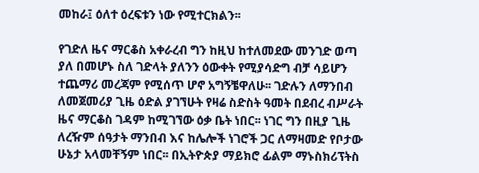መከራ፤ ዕለተ ዕረፍቱን ነው የሚተርክልን፡፡

የገድለ ዜና ማርቆስ አቀራረብ ግን ከዚህ ከተለመደው መንገድ ወጣ ያለ በመሆኑ ስለ ገድላት ያለንን ዕውቀት የሚያሳድግ ብቻ ሳይሆን ተጨማሪ መረጃም የሚሰጥ ሆኖ አግኝቼዋለሁ፡፡ ገድሉን ለማንበብ ለመጀመሪያ ጊዜ ዕድል ያገኘሁት የዛሬ ስድስት ዓመት በደብረ ብሥራት ዜና ማርቆስ ገዳም ከሚገኘው ዕቃ ቤት ነበር፡፡ ነገር ግን በዚያ ጊዜ ለረዥም ሰዓታት ማንበብ እና ከሌሎች ነገሮች ጋር ለማዛመድ የቦታው ሁኔታ አላመቸኝም ነበር፡፡ በኢትዮጵያ ማይክሮ ፊልም ማኑስክሪፕትስ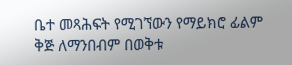ቤተ መጻሕፍት የሚገኘውን የማይክሮ ፊልም ቅጅ ለማንበብም በወቅቱ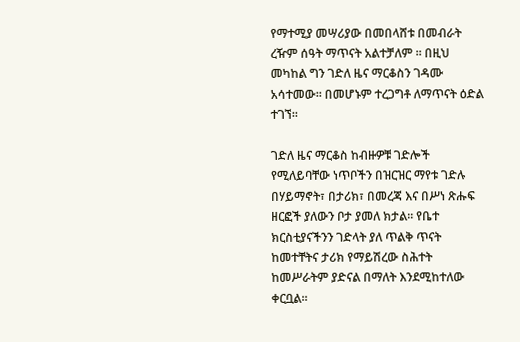የማተሚያ መሣሪያው በመበላሸቱ በመብራት ረዥም ሰዓት ማጥናት አልተቻለም ፡፡ በዚህ መካከል ግን ገድለ ዜና ማርቆስን ገዳሙ አሳተመው፡፡ በመሆኑም ተረጋግቶ ለማጥናት ዕድል ተገኘ፡፡

ገድለ ዜና ማርቆስ ከብዙዎቹ ገድሎች የሚለይባቸው ነጥቦችን በዝርዝር ማየቱ ገድሉ በሃይማኖት፣ በታሪክ፣ በመረጃ እና በሥነ ጽሑፍ ዘርፎች ያለውን ቦታ ያመለ ክታል፡፡ የቤተ ክርስቲያናችንን ገድላት ያለ ጥልቅ ጥናት ከመተቸትና ታሪክ የማይሽረው ስሕተት ከመሥራትም ያድናል በማለት እንደሚከተለው ቀርቧል፡፡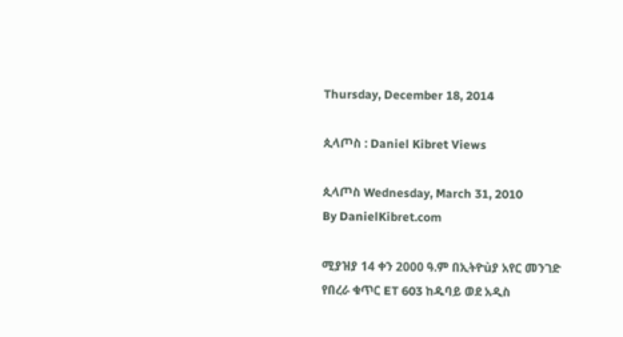Thursday, December 18, 2014

ጲላጦስ : Daniel Kibret Views

ጲላጦስ Wednesday, March 31, 2010
By DanielKibret.com

ሚያዝያ 14 ቀን 2000 ዓ.ም በኢትዮùያ አየር መንገድ የበረራ ቁጥር ET 603 ከዱባይ ወደ አዲስ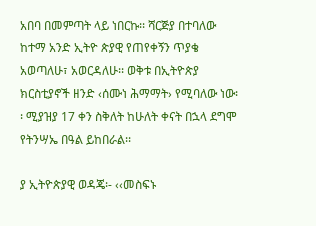አበባ በመምጣት ላይ ነበርኩ፡፡ ሻርጅያ በተባለው ከተማ አንድ ኢትዮ ጵያዊ የጠየቀኝን ጥያቄ አወጣለሁ፣ አወርዳለሁ፡፡ ወቅቱ በኢትዮጵያ ክርስቲያኖች ዘንድ ‹ሰሙነ ሕማማት› የሚባለው ነው፡፡ ሚያዝያ 17 ቀን ስቅለት ከሁለት ቀናት በኋላ ደግሞ የትንሣኤ በዓል ይከበራል፡፡

ያ ኢትዮጵያዊ ወዳጄ፡- ‹‹መስፍኑ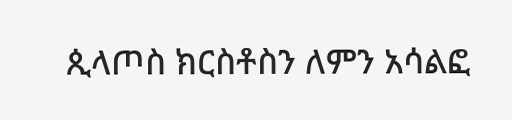ጲላጦስ ክርስቶስን ለምን አሳልፎ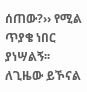ሰጠው?›› የሚል ጥያቄ ነበር ያነሣልኝ፡፡ ለጊዜው ይኾናል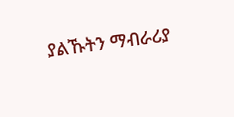ያልኹትን ማብራሪያ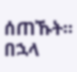ሰጠኹት፡፡ በኋላ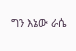ግን እኔው ራሴ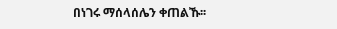በነገሩ ማሰላሰሌን ቀጠልኹ፡፡